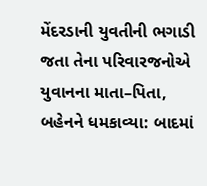મેંદરડાની યુવતીની ભગાડી જતા તેના પરિવારજનોએ યુવાનના માતા–પિતા, બહેનને ધમકાવ્યા: બાદમાં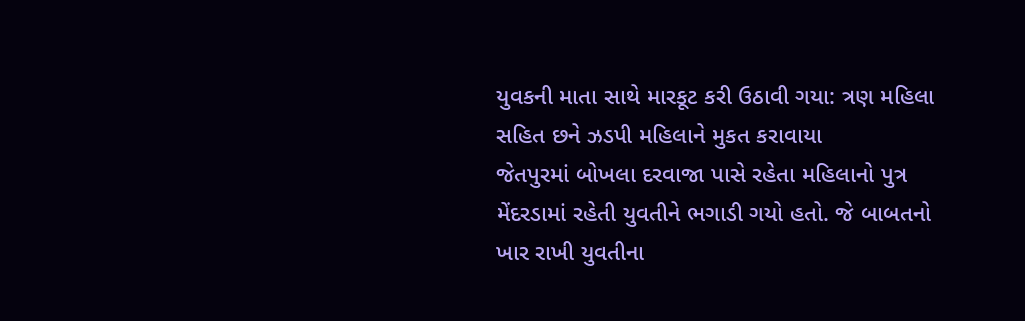યુવકની માતા સાથે મારકૂટ કરી ઉઠાવી ગયા: ત્રણ મહિલા સહિત છને ઝડપી મહિલાને મુકત કરાવાયા
જેતપુરમાં બોખલા દરવાજા પાસે રહેતા મહિલાનો પુત્ર મેંદરડામાં રહેતી યુવતીને ભગાડી ગયો હતો. જે બાબતનો ખાર રાખી યુવતીના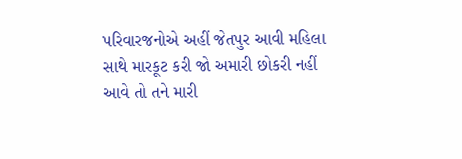પરિવારજનોએ અહીં જેતપુર આવી મહિલા સાથે મારકૂટ કરી જો અમારી છોકરી નહીં આવે તો તને મારી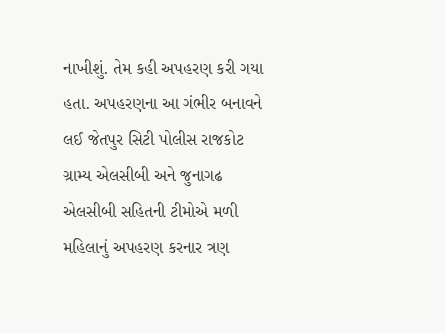નાખીશું. તેમ કહી અપહરણ કરી ગયા હતા. અપહરણના આ ગંભીર બનાવને લઈ જેતપુર સિટી પોલીસ રાજકોટ ગ્રામ્ય એલસીબી અને જુનાગઢ એલસીબી સહિતની ટીમોએ મળી મહિલાનું અપહરણ કરનાર ત્રણ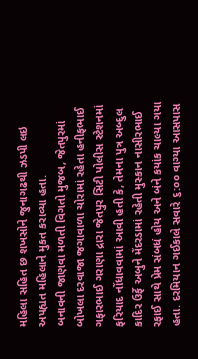મહિલા સહિત છ શખસોને જુનાગઢથી ઝડપી લઇ અપહ્યત મહિલાને મુકત કરાવ્યા હતા.
બનાવની જાણવા મળતી વિગતો મુજબ, જેતપુરમાં બોખલા દરવાજા જગાવાળા ચોરામાં રહેતા હનીફભાઈ ગફારભાઈ ગરાણા દ્રારા જેતપુર સિટી પોલીસ સ્ટેશનમાં ફરિયાદ નોંધાવવામાં આવી હતી કે, તેમના પુત્ર અબ્દુલ કાદિર ઉર્ફે અબુને મેંદરડામાં રહેતી મુસ્કાન નાસીરભાઈ રફાઈ સાથે પ્રેમ સંબધં હોય અને બંને કયાંક ચાલ્યા ગયા હતા. દરમિયાન ગઈકાલે સવારે ૬:૦૦ વાગ્યા આસપાસ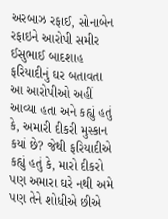અરબાઝ રફાઈ, સોનાબેન રફાઇને આરોપી સમીર ઈસુભાઈ બાદશાહ ફરિયાદીનું ઘર બતાવતા આ આરોપીઓ અહીં આવ્યા હતા અને કહ્યું હતું કે, અમારી દીકરી મુસ્કાન કયાં છે? જેથી ફરિયાદીએ કહ્યું હતું કે, મારો દીકરો પણ અમારા ઘરે નથી અમે પણ તેને શોધીએ છીએ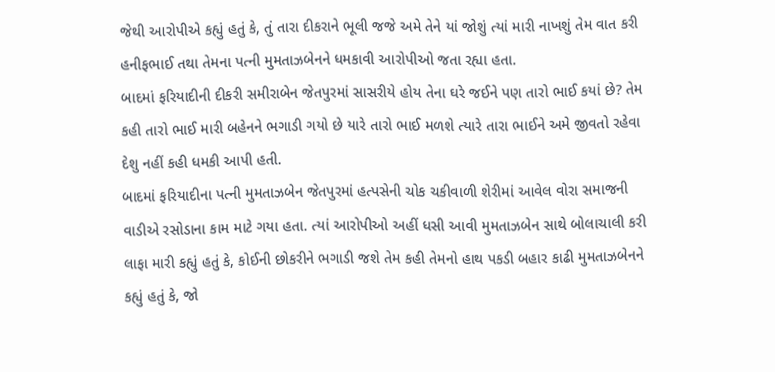જેથી આરોપીએ કહ્યું હતું કે, તું તારા દીકરાને ભૂલી જજે અમે તેને યાં જોશું ત્યાં મારી નાખશું તેમ વાત કરી હનીફભાઈ તથા તેમના પત્ની મુમતાઝબેનને ધમકાવી આરોપીઓ જતા રહ્યા હતા.
બાદમાં ફરિયાદીની દીકરી સમીરાબેન જેતપુરમાં સાસરીયે હોય તેના ઘરે જઈને પણ તારો ભાઈ કયાં છે? તેમ કહી તારો ભાઈ મારી બહેનને ભગાડી ગયો છે યારે તારો ભાઈ મળશે ત્યારે તારા ભાઈને અમે જીવતો રહેવા દેશુ નહીં કહી ધમકી આપી હતી.
બાદમાં ફરિયાદીના પત્ની મુમતાઝબેન જેતપુરમાં હત્પસેની ચોક ચકીવાળી શેરીમાં આવેલ વોરા સમાજની વાડીએ રસોડાના કામ માટે ગયા હતા. ત્યાં આરોપીઓ અહીં ધસી આવી મુમતાઝબેન સાથે બોલાચાલી કરી લાફા મારી કહ્યું હતું કે, કોઈની છોકરીને ભગાડી જશે તેમ કહી તેમનો હાથ પકડી બહાર કાઢી મુમતાઝબેનને કહ્યું હતું કે, જો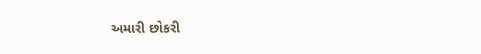અમારી છોકરી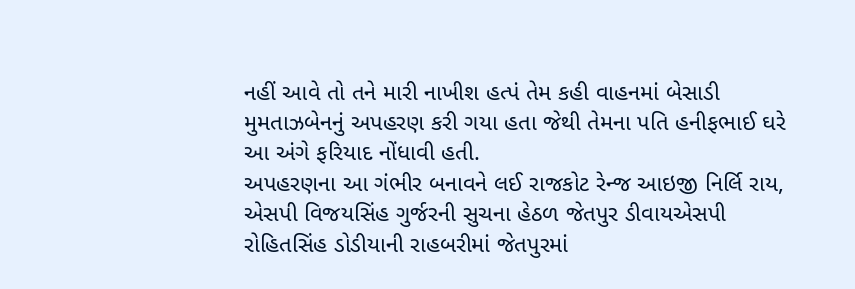નહીં આવે તો તને મારી નાખીશ હત્પં તેમ કહી વાહનમાં બેસાડી મુમતાઝબેનનું અપહરણ કરી ગયા હતા જેથી તેમના પતિ હનીફભાઈ ઘરે આ અંગે ફરિયાદ નોંધાવી હતી.
અપહરણના આ ગંભીર બનાવને લઈ રાજકોટ રેન્જ આઇજી નિર્લિ રાય, એસપી વિજયસિંહ ગુર્જરની સુચના હેઠળ જેતપુર ડીવાયએસપી રોહિતસિંહ ડોડીયાની રાહબરીમાં જેતપુરમાં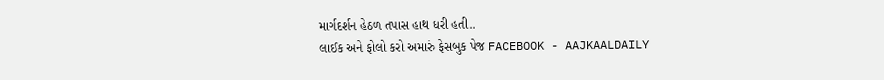માર્ગદર્શન હેઠળ તપાસ હાથ ધરી હતી..
લાઈક અને ફોલો કરો અમારું ફેસબુક પેજ FACEBOOK - AAJKAALDAILY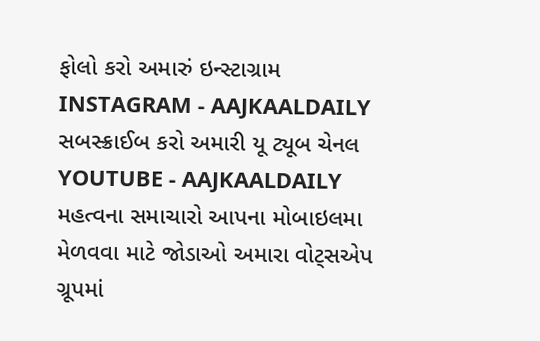ફોલો કરો અમારું ઇન્સ્ટાગ્રામ INSTAGRAM - AAJKAALDAILY
સબસ્ક્રાઈબ કરો અમારી યૂ ટ્યૂબ ચેનલ YOUTUBE - AAJKAALDAILY
મહત્વના સમાચારો આપના મોબાઇલમા મેળવવા માટે જોડાઓ અમારા વોટ્સએપ ગ્રૂપમાં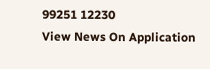99251 12230
View News On Application